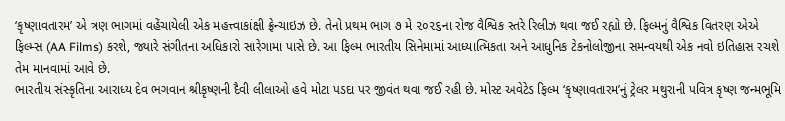‘કૃષ્ણાવતારમ’ એ ત્રણ ભાગમાં વહેંચાયેલી એક મહત્ત્વાકાંક્ષી ફ્રેન્ચાઇઝ છે. તેનો પ્રથમ ભાગ ૭ મે ૨૦૨૬ના રોજ વૈશ્વિક સ્તરે રિલીઝ થવા જઈ રહ્યો છે. ફિલ્મનું વૈશ્વિક વિતરણ એએ ફિલ્મ્સ (AA Films) કરશે, જ્યારે સંગીતના અધિકારો સારેગામા પાસે છે. આ ફિલ્મ ભારતીય સિનેમામાં આધ્યાત્મિકતા અને આધુનિક ટેકનોલોજીના સમન્વયથી એક નવો ઇતિહાસ રચશે તેમ માનવામાં આવે છે.
ભારતીય સંસ્કૃતિના આરાધ્ય દેવ ભગવાન શ્રીકૃષ્ણની દૈવી લીલાઓ હવે મોટા પડદા પર જીવંત થવા જઈ રહી છે. મોસ્ટ અવેટેડ ફિલ્મ ‘કૃષ્ણાવતારમ’નું ટ્રેલર મથુરાની પવિત્ર કૃષ્ણ જન્મભૂમિ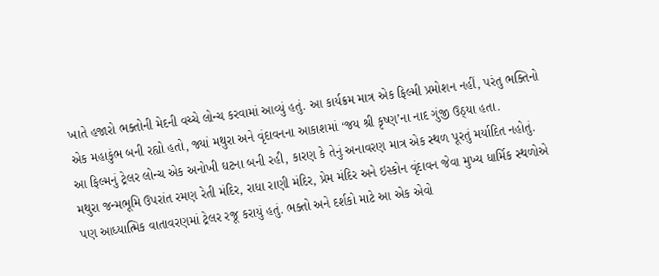ખાતે હજારો ભક્તોની મેદની વચ્ચે લોન્ચ કરવામાં આવ્યું હતું. આ કાર્યક્રમ માત્ર એક ફિલ્મી પ્રમોશન નહીં, પરંતુ ભક્તિનો એક મહાકુંભ બની રહ્યો હતો, જ્યાં મથુરા અને વૃંદાવનના આકાશમાં ‘જય શ્રી કૃષ્ણ’ના નાદ ગુંજી ઉઠ્યા હતા.
આ ફિલ્મનું ટ્રેલર લોન્ચ એક અનોખી ઘટના બની રહી, કારણ કે તેનું અનાવરણ માત્ર એક સ્થળ પૂરતું મર્યાદિત નહોતું. મથુરા જન્મભૂમિ ઉપરાંત રમણ રેતી મંદિર, રાધા રાણી મંદિર, પ્રેમ મંદિર અને ઇસ્કોન વૃંદાવન જેવા મુખ્ય ધાર્મિક સ્થળોએ પણ આધ્યાત્મિક વાતાવરણમાં ટ્રેલર રજૂ કરાયું હતું. ભક્તો અને દર્શકો માટે આ એક એવો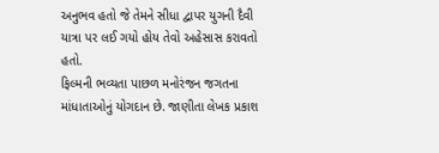અનુભવ હતો જે તેમને સીધા દ્વાપર યુગની દૈવી યાત્રા પર લઈ ગયો હોય તેવો અહેસાસ કરાવતો હતો.
ફિલ્મની ભવ્યતા પાછળ મનોરંજન જગતના માંધાતાઓનું યોગદાન છે. જાણીતા લેખક પ્રકાશ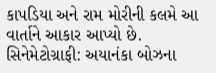કાપડિયા અને રામ મોરીની કલમે આ વાર્તાને આકાર આપ્યો છે.
સિનેમેટોગ્રાફી: અયાનંકા બોઝના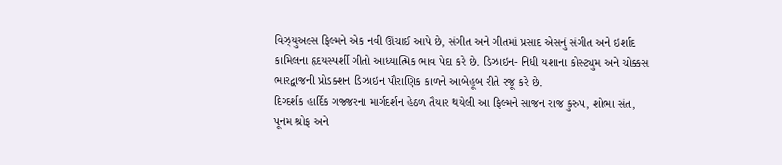વિઝ્યુઅલ્સ ફિલ્મને એક નવી ઊંચાઈ આપે છે, સંગીત અને ગીતમાં પ્રસાદ એસનું સંગીત અને ઇર્શાદ કામિલના હૃદયસ્પર્શી ગીતો આધ્યાત્મિક ભાવ પેદા કરે છે. ડિઝાઇન- નિધી યશાના કોસ્ટ્યુમ અને ચોક્કસ ભારદ્વાજની પ્રોડક્શન ડિઝાઇન પૌરાણિક કાળને આબેહૂબ રીતે રજૂ કરે છે.
દિગ્દર્શક હાર્દિક ગજ્જરના માર્ગદર્શન હેઠળ તૈયાર થયેલી આ ફિલ્મને સાજન રાજ કુરુપ, શોભા સંત, પૂનમ શ્રોફ અને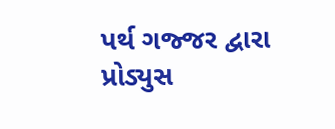પર્થ ગજ્જર દ્વારા પ્રોડ્યુસ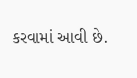કરવામાં આવી છે.